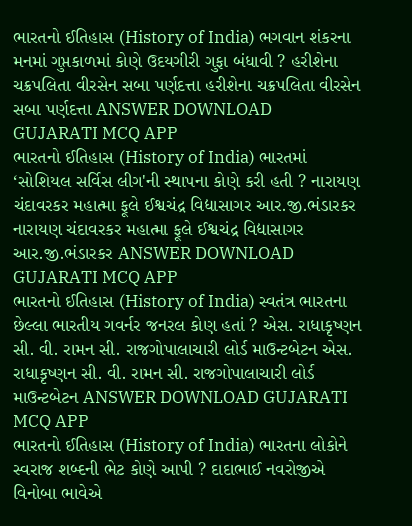ભારતનો ઈતિહાસ (History of India) ભગવાન શંકરના મનમાં ગુપ્તકાળમાં કોણે ઉદયગીરી ગુફા બંધાવી ? હરીશેના ચક્રપલિતા વીરસેન સબા પર્ણદત્તા હરીશેના ચક્રપલિતા વીરસેન સબા પર્ણદત્તા ANSWER DOWNLOAD GUJARATI MCQ APP
ભારતનો ઈતિહાસ (History of India) ભારતમાં ‘સોશિયલ સર્વિસ લીગ'ની સ્થાપના કોણે કરી હતી ? નારાયણ ચંદાવરકર મહાત્મા ફૂલે ઈશ્વચંદ્ર વિદ્યાસાગર આર.જી.ભંડારકર નારાયણ ચંદાવરકર મહાત્મા ફૂલે ઈશ્વચંદ્ર વિદ્યાસાગર આર.જી.ભંડારકર ANSWER DOWNLOAD GUJARATI MCQ APP
ભારતનો ઈતિહાસ (History of India) સ્વતંત્ર ભારતના છેલ્લા ભારતીય ગવર્નર જનરલ કોણ હતાં ? એસ. રાધાકૃષ્ણન સી. વી. રામન સી. રાજગોપાલાચારી લોર્ડ માઉન્ટબેટન એસ. રાધાકૃષ્ણન સી. વી. રામન સી. રાજગોપાલાચારી લોર્ડ માઉન્ટબેટન ANSWER DOWNLOAD GUJARATI MCQ APP
ભારતનો ઈતિહાસ (History of India) ભારતના લોકોને સ્વરાજ શબ્દની ભેટ કોણે આપી ? દાદાભાઈ નવરોજીએ વિનોબા ભાવેએ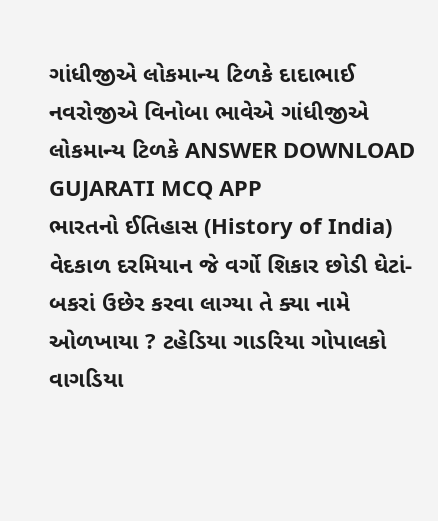ગાંધીજીએ લોકમાન્ય ટિળકે દાદાભાઈ નવરોજીએ વિનોબા ભાવેએ ગાંધીજીએ લોકમાન્ય ટિળકે ANSWER DOWNLOAD GUJARATI MCQ APP
ભારતનો ઈતિહાસ (History of India) વેદકાળ દરમિયાન જે વર્ગો શિકાર છોડી ઘેટાં-બકરાં ઉછેર કરવા લાગ્યા તે ક્યા નામે ઓળખાયા ? ટહેડિયા ગાડરિયા ગોપાલકો વાગડિયા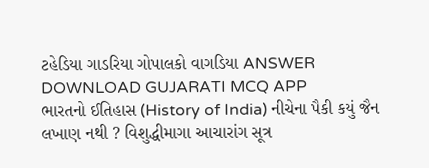ટહેડિયા ગાડરિયા ગોપાલકો વાગડિયા ANSWER DOWNLOAD GUJARATI MCQ APP
ભારતનો ઈતિહાસ (History of India) નીચેના પૈકી કયું જૈન લખાણ નથી ? વિશુદ્ધીમાગા આચારાંગ સૂત્ર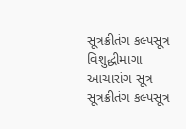સૂત્રક્રીતંગ કલ્પસૂત્ર વિશુદ્ધીમાગા આચારાંગ સૂત્ર સૂત્રક્રીતંગ કલ્પસૂત્ર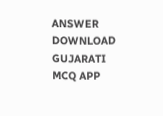ANSWER DOWNLOAD GUJARATI MCQ APP